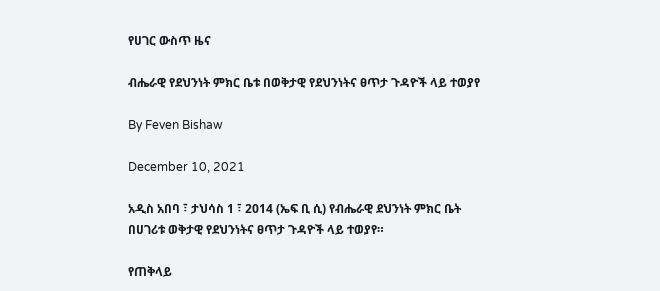የሀገር ውስጥ ዜና

ብሔራዊ የደህንነት ምክር ቤቱ በወቅታዊ የደህንነትና ፀጥታ ጉዳዮች ላይ ተወያየ

By Feven Bishaw

December 10, 2021

አዲስ አበባ ፣ ታህሳስ 1 ፣ 2014 (ኤፍ ቢ ሲ) የብሔራዊ ደህንነት ምክር ቤት በሀገሪቱ ወቅታዊ የደህንነትና ፀጥታ ጉዳዮች ላይ ተወያየ።

የጠቅላይ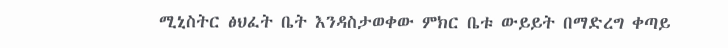ሚኒስትር ፅህፈት ቤት እንዳስታወቀው ምክር ቤቱ ውይይት በማድረግ ቀጣይ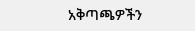አቅጣጫዎችን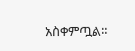አስቀምጧል።